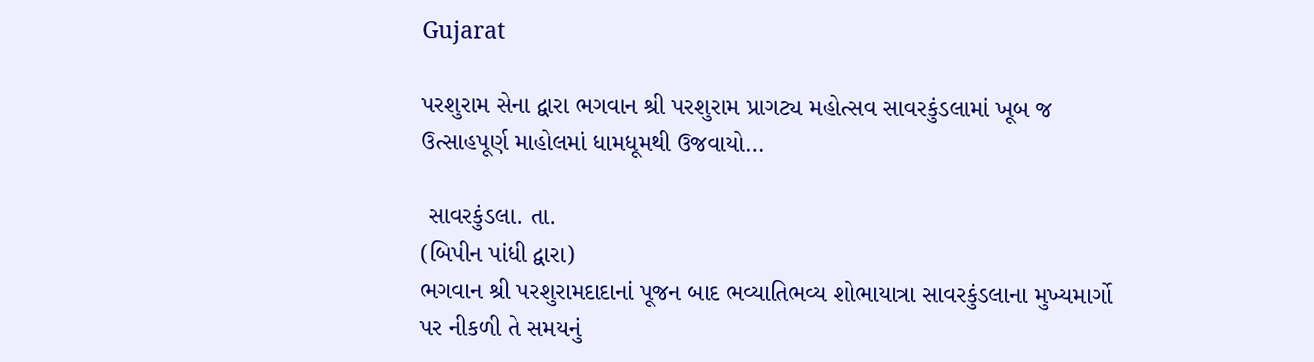Gujarat

પરશુરામ સેના દ્વારા ભગવાન શ્રી પરશુરામ પ્રાગટ્ય મહોત્સવ સાવરકુંડલામાં ખૂબ જ ઉત્સાહપૂર્ણ માહોલમાં ધામધૂમથી ઉજવાયો…

 સાવરકુંડલા. તા.
(બિપીન પાંધી દ્વારા)
ભગવાન શ્રી પરશુરામદાદાનાં પૂજન બાદ ભવ્યાતિભવ્ય શોભાયાત્રા સાવરકુંડલાના મુખ્યમાર્ગો પર નીકળી તે સમયનું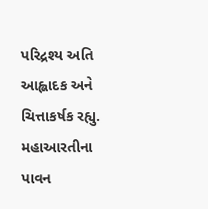પરિદ્રશ્ય અતિ આહ્લાદક અને ચિત્તાકર્ષક રહ્યુ.  મહાઆરતીના પાવન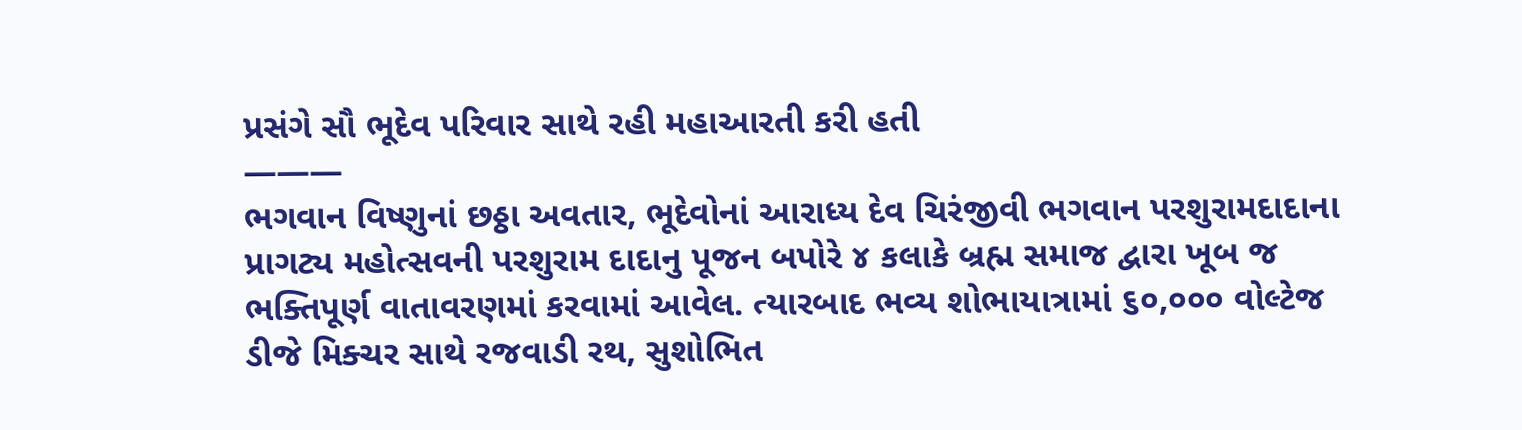પ્રસંગે સૌ ભૂદેવ પરિવાર સાથે રહી મહાઆરતી કરી હતી
———
ભગવાન વિષ્ણુનાં છઠ્ઠા અવતાર, ભૂદેવોનાં આરાધ્ય દેવ ચિરંજીવી ભગવાન પરશુરામદાદાના પ્રાગટ્ય મહોત્સવની પરશુરામ દાદાનુ પૂજન બપોરે ૪ કલાકે બ્રહ્મ સમાજ દ્વારા ખૂબ જ ભક્તિપૂર્ણ વાતાવરણમાં કરવામાં આવેલ. ત્યારબાદ ભવ્ય શોભાયાત્રામાં ૬૦,૦૦૦ વોલ્ટેજ ડીજે મિક્ચર સાથે રજવાડી રથ, સુશોભિત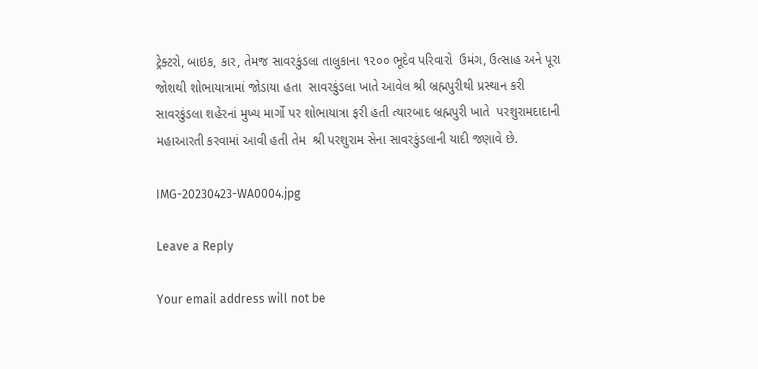ટ્રેક્ટરો, બાઇક, કાર, તેમજ સાવરકુંડલા તાલુકાના ૧૨૦૦ ભૂદેવ પરિવારો  ઉમંગ, ઉત્સાહ અને પૂરા જોશથી શોભાયાત્રામાં જોડાયા હતા  સાવરકુંડલા ખાતે આવેલ શ્રી બ્રહ્મપુરીથી પ્રસ્થાન કરી સાવરકુંડલા શહેરનાં મુખ્ય માર્ગો પર શોભાયાત્રા ફરી હતી ત્યારબાદ બ્રહ્મપુરી ખાતે  પરશુરામદાદાની મહાઆરતી કરવામાં આવી હતી તેમ  શ્રી પરશુરામ સેના સાવરકુંડલાની યાદી જણાવે છે.

IMG-20230423-WA0004.jpg

Leave a Reply

Your email address will not be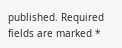published. Required fields are marked *